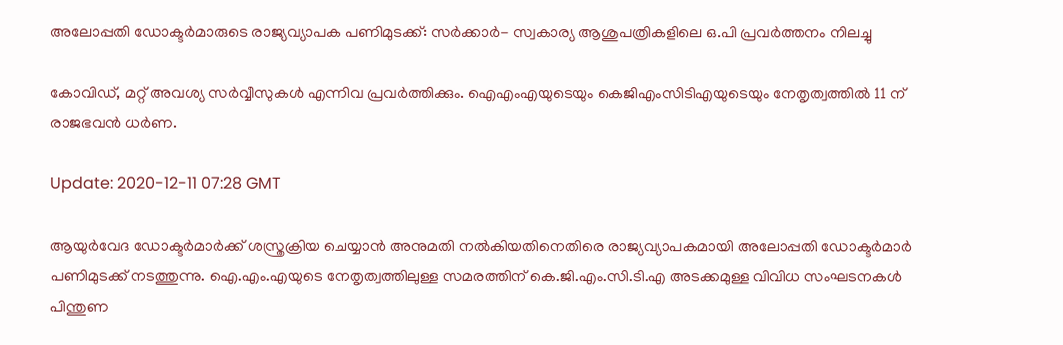അലോപ്പതി ഡോക്ടര്‍മാരുടെ രാജ്യവ്യാപക പണിമുടക്ക്: സര്‍ക്കാര്‍- സ്വകാര്യ ആശുപത്രികളിലെ ഒ.പി പ്രവര്‍ത്തനം നിലച്ചു

കോവിഡ്, മറ്റ് അവശ്യ സര്‍വ്വീസുകള്‍ എന്നിവ പ്രവര്‍ത്തിക്കും. ഐഎംഎയുടെയും കെജിഎംസിടിഎയുടെയും നേതൃത്വത്തില്‍ ‍11 ന് രാജഭവന്‍ ധര്‍ണ.

Update: 2020-12-11 07:28 GMT

ആയുര്‍വേദ ഡോക്ടര്‍മാര്‍ക്ക് ശസ്ത്രക്രിയ ചെയ്യാന്‍ അനുമതി നല്‍കിയതിനെതിരെ രാജ്യവ്യാപകമായി അലോപ്പതി ഡോക്ടര്‍മാര്‍ പണിമുടക്ക് നടത്തുന്നു. ഐ.എം.എയുടെ നേതൃത്വത്തിലുള്ള സമരത്തിന് കെ.ജി.എം.സി.ടി.എ അടക്കമുള്ള വിവിധ സംഘടനകള്‍ പിന്തുണ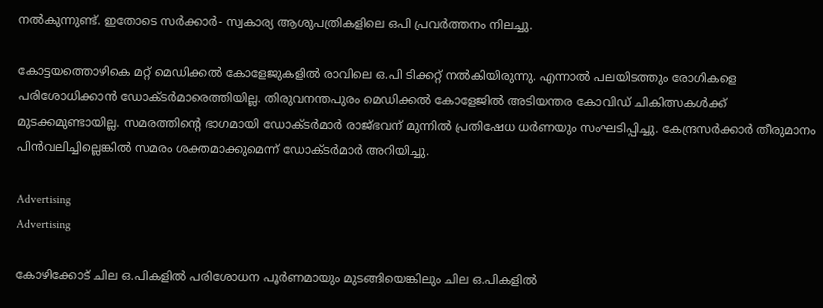നല്‍കുന്നുണ്ട്. ഇതോടെ സര്‍ക്കാര്‍- സ്വകാര്യ ആശുപത്രികളിലെ ഒപി പ്രവര്‍ത്തനം നിലച്ചു.

കോട്ടയത്തൊഴികെ മറ്റ് മെഡിക്കല്‍ കോളേജുകളില്‍ രാവിലെ ഒ.പി ടിക്കറ്റ് നല്‍കിയിരുന്നു. എന്നാല്‍ പലയിടത്തും രോഗികളെ പരിശോധിക്കാന്‍ ഡോക്ടര്‍മാരെത്തിയില്ല. തിരുവനന്തപുരം മെഡിക്കൽ കോളേജിൽ അടിയന്തര കോവിഡ് ചികിത്സകൾക്ക് മുടക്കമുണ്ടായില്ല. സമരത്തിന്‍റെ ഭാഗമായി ഡോക്ടർമാർ രാജ്ഭവന് മുന്നിൽ പ്രതിഷേധ ധർണയും സംഘടിപ്പിച്ചു. കേന്ദ്രസർക്കാർ തീരുമാനം പിൻവലിച്ചില്ലെങ്കിൽ സമരം ശക്തമാക്കുമെന്ന് ഡോക്ടർമാർ അറിയിച്ചു.

Advertising
Advertising

കോഴിക്കോട് ചില ഒ.പികളില്‍ പരിശോധന പൂര്‍ണമായും മുടങ്ങിയെങ്കിലും ചില ഒ.പികളില്‍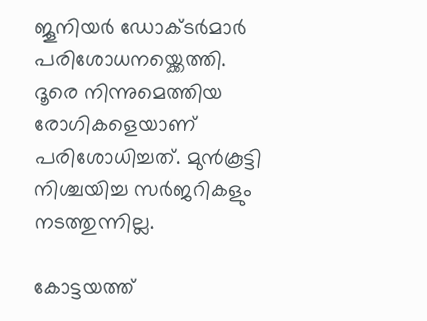ജൂനിയര്‍ ഡോക്ടര്‍മാര്‍ പരിശോധനയ്ക്കെത്തി. ദൂരെ നിന്നുമെത്തിയ രോഗികളെയാണ് പരിശോധിച്ചത്. മുന്‍കൂട്ടി നിശ്ചയിച്ച സര്‍ജറികളും നടത്തുന്നില്ല.

കോട്ടയത്ത്‌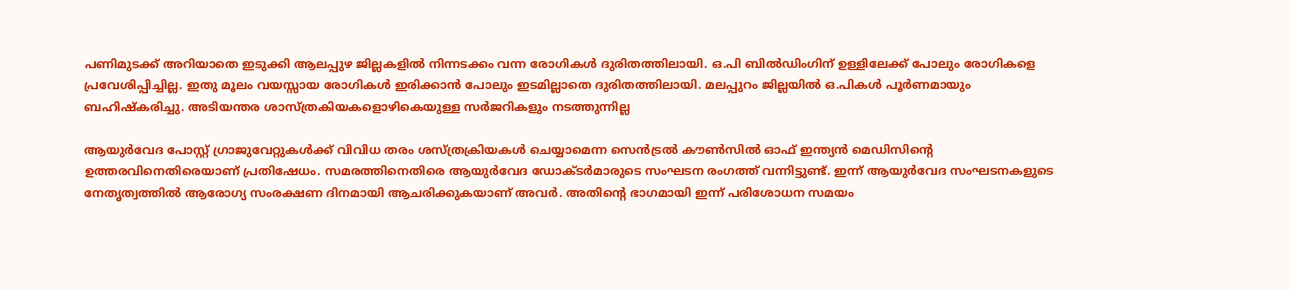പണിമുടക്ക് അറിയാതെ ഇടുക്കി ആലപ്പുഴ ജില്ലകളിൽ നിന്നടക്കം വന്ന രോഗികൾ ദുരിതത്തിലായി. ഒ.പി ബിൽഡിംഗിന് ഉള്ളിലേക്ക് പോലും രോഗികളെ പ്രവേശിപ്പിച്ചില്ല. ഇതു മൂലം വയസ്സായ രോഗികൾ ഇരിക്കാൻ പോലും ഇടമില്ലാതെ ദുരിതത്തിലായി. മലപ്പുറം ജില്ലയിൽ ഒ.പികൾ പൂർണമായും ബഹിഷ്കരിച്ചു. അടിയന്തര ശാസ്ത്രകിയകളൊഴികെയുള്ള സർജറികളും നടത്തുന്നില്ല

ആയുർവേദ പോസ്റ്റ് ഗ്രാജുവേറ്റുകള്‍ക്ക് വിവിധ തരം ശസ്ത്രക്രിയകൾ ചെയ്യാമെന്ന സെൻട്രൽ കൗൺസിൽ ഓഫ് ഇന്ത്യൻ മെഡിസിന്‍റെ ഉത്തരവിനെതിരെയാണ് പ്രതിഷേധം. സമരത്തിനെതിരെ ആയുര്‍വേദ ഡോക്ടര്‍മാരുടെ സംഘടന രംഗത്ത് വന്നിട്ടുണ്ട്. ഇന്ന് ആയുർവേദ സംഘടനകളുടെ നേതൃത്വത്തിൽ ആരോഗ്യ സംരക്ഷണ ദിനമായി ആചരിക്കുകയാണ് അവര്‍. അതിന്‍റെ ഭാഗമായി ഇന്ന് പരിശോധന സമയം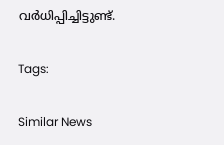വര്‍ധിപ്പിച്ചിട്ടുണ്ട്.

Tags:

Similar News